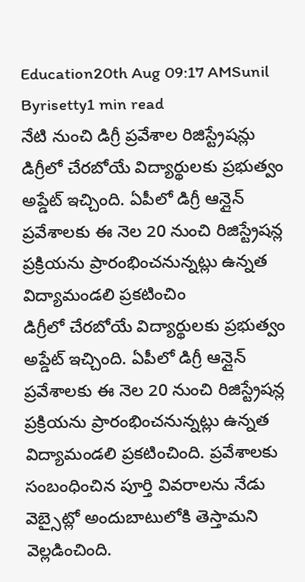Education20th Aug 09:17 AMSunil Byrisetty1 min read
నేటి నుంచి డిగ్రీ ప్రవేశాల రిజిస్ట్రేషన్లు
డిగ్రీలో చేరబోయే విద్యార్థులకు ప్రభుత్వం అప్డేట్ ఇచ్చింది. ఏపీలో డిగ్రీ ఆన్లైన్ ప్రవేశాలకు ఈ నెల 20 నుంచి రిజిస్ట్రేషన్ల ప్రక్రియను ప్రారంభించనున్నట్లు ఉన్నత విద్యామండలి ప్రకటించిం
డిగ్రీలో చేరబోయే విద్యార్థులకు ప్రభుత్వం అప్డేట్ ఇచ్చింది. ఏపీలో డిగ్రీ ఆన్లైన్ ప్రవేశాలకు ఈ నెల 20 నుంచి రిజిస్ట్రేషన్ల ప్రక్రియను ప్రారంభించనున్నట్లు ఉన్నత విద్యామండలి ప్రకటించింది. ప్రవేశాలకు సంబంధించిన పూర్తి వివరాలను నేడు వెబ్సైట్లో అందుబాటులోకి తెస్తామని వెల్లడించింది.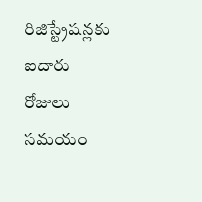రిజిస్ట్రేషన్లకు ఐదారు రోజులు సమయం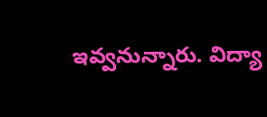ఇవ్వనున్నారు. విద్యా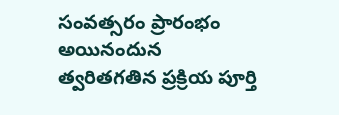సంవత్సరం ప్రారంభం అయినందున త్వరితగతిన ప్రక్రియ పూర్తి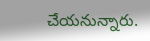చేయనున్నారు.